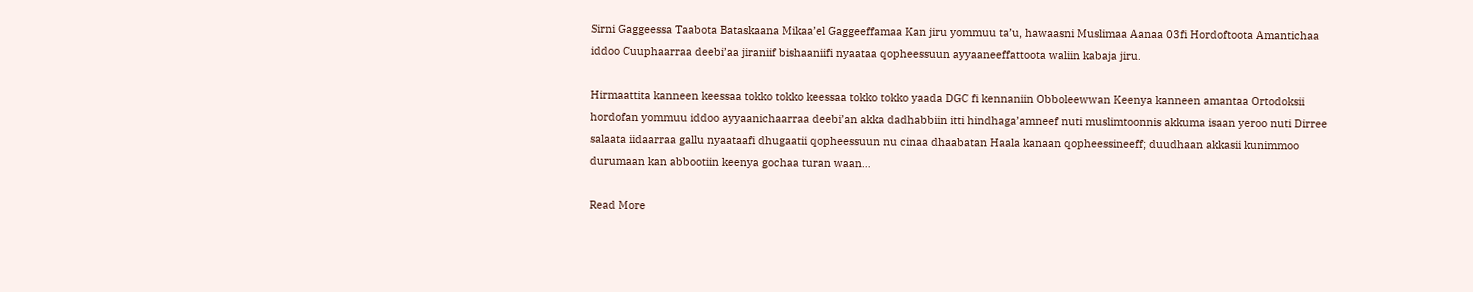Sirni Gaggeessa Taabota Bataskaana Mikaa’el Gaggeeffamaa Kan jiru yommuu ta’u, hawaasni Muslimaa Aanaa 03fi Hordoftoota Amantichaa iddoo Cuuphaarraa deebi’aa jiraniif bishaaniifi nyaataa qopheessuun ayyaaneeffattoota waliin kabaja jiru.

Hirmaattita kanneen keessaa tokko tokko keessaa tokko tokko yaada DGC fi kennaniin Obboleewwan Keenya kanneen amantaa Ortodoksii hordofan yommuu iddoo ayyaanichaarraa deebi’an akka dadhabbiin itti hindhaga’amneef nuti muslimtoonnis akkuma isaan yeroo nuti Dirree salaata iidaarraa gallu nyaataafi dhugaatii qopheessuun nu cinaa dhaabatan Haala kanaan qopheessineeff; duudhaan akkasii kunimmoo durumaan kan abbootiin keenya gochaa turan waan…

Read More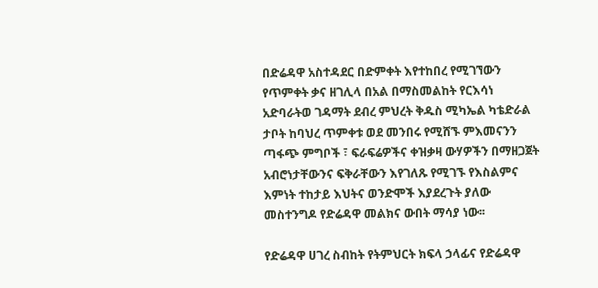በድሬዳዋ አስተዳደር በድምቀት እየተከበረ የሚገኘውን የጥምቀት ቃና ዘገሊላ በአል በማስመልከት የርእሳነ አድባራትወ ገዳማት ደብረ ምህረት ቅዱስ ሚካኤል ካቴድራል ታቦት ከባህረ ጥምቀቱ ወደ መንበሩ የሚሸኙ ምእመናንን ጣፋጭ ምግቦች ፣ ፍራፍሬዎችና ቀዝቃዛ ውሃዎችን በማዘጋጀት አብሮነታቸውንና ፍቅራቸውን እየገለጹ የሚገኙ የእስልምና እምነት ተከታይ እህትና ወንድሞች እያደረጉት ያለው መስተንግዶ የድሬዳዋ መልክና ውበት ማሳያ ነው፡፡

የድሬዳዋ ሀገረ ስብከት የትምህርት ክፍላ ኃላፊና የድሬዳዋ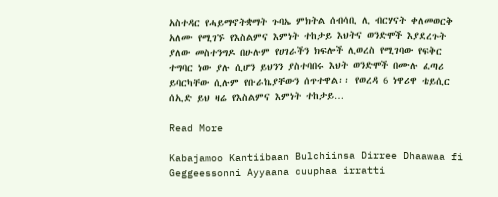አስተዳር የሓይማኖትቋማት ጉባኤ ምክትል ሰብሳቢ ሊ ብርሃናት ቀለመወርቅ አለሙ የሚገኙ የእስልምና እምነት ተከታይ እህትና ወንድሞች እያደረጉት ያለው መስተንግዶ በሁሉም የሀገራችን ክፍሎች ሊወረስ የሚገባው የፍቅር ተግባር ነው ያሉ ሲሆን ይህንን ያስተባበሩ እህት ወንድሞች በሙሉ ፈጣሪ ይባርካቸው ሲሉም የቡራኬያቸውን ሰጥተዋል፡፡ የወረዳ 6 ነዋሪዋ ቴይሲር ሰኢድ ይህ ዛሬ የእስልምና እምነት ተከታይ…

Read More

Kabajamoo Kantiibaan Bulchiinsa Dirree Dhaawaa fi Geggeessonni Ayyaana cuuphaa irratti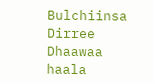Bulchiinsa Dirree Dhaawaa haala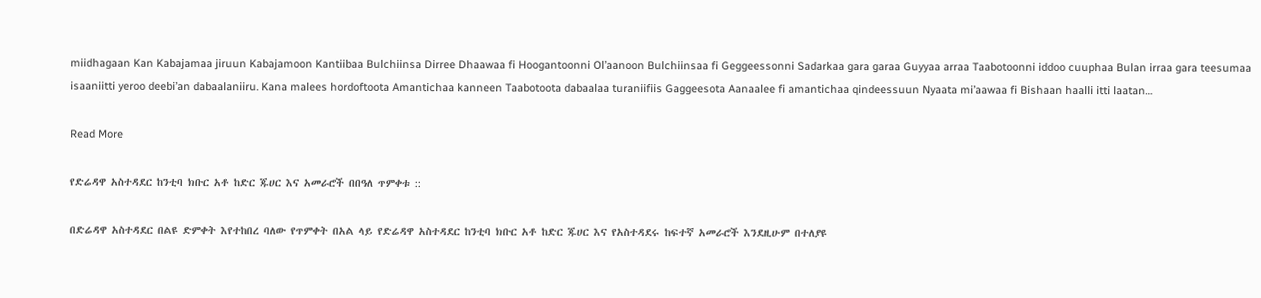miidhagaan Kan Kabajamaa jiruun Kabajamoon Kantiibaa Bulchiinsa Dirree Dhaawaa fi Hoogantoonni Ol’aanoon Bulchiinsaa fi Geggeessonni Sadarkaa gara garaa Guyyaa arraa Taabotoonni iddoo cuuphaa Bulan irraa gara teesumaa isaaniitti yeroo deebi’an dabaalaniiru. Kana malees hordoftoota Amantichaa kanneen Taabotoota dabaalaa turaniifiis Gaggeesota Aanaalee fi amantichaa qindeessuun Nyaata mi’aawaa fi Bishaan haalli itti laatan…

Read More

የድሬዳዋ አስተዳደር ከንቲባ ክቡር አቶ ከድር ጁሀር እና አመራሮች በበዓለ ጥምቀቱ ::

በድሬዳዋ አስተዳደር በልዩ ድምቀት እየተከበረ ባለው የጥምቀት በአል ላይ የድሬዳዋ አስተዳደር ከንቲባ ክቡር አቶ ከድር ጁሀር እና የአስተዳደሩ ከፍተኛ አመራሮች እንደዚሁም በተለያዩ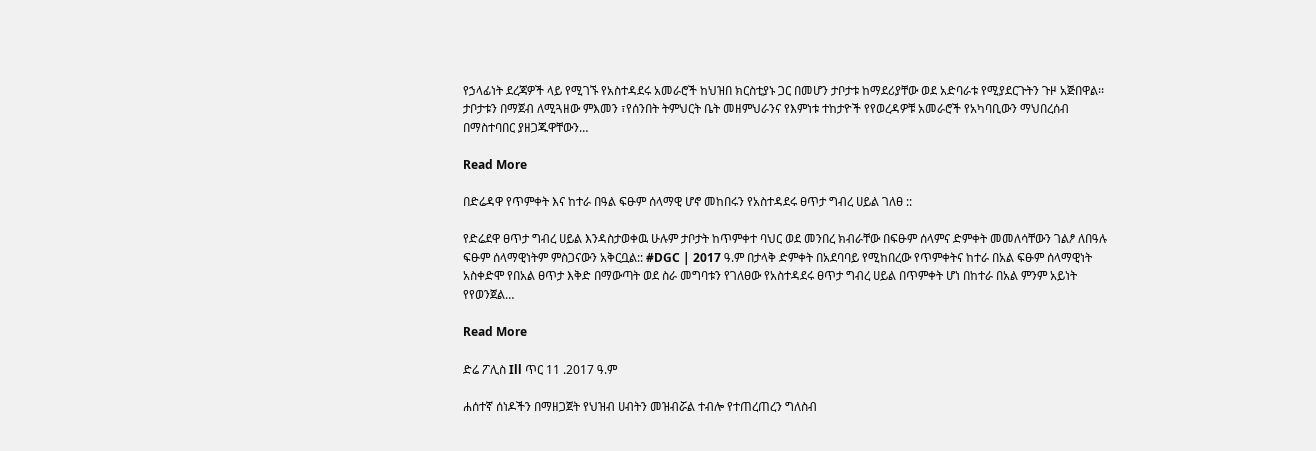የኃላፊነት ደረጃዎች ላይ የሚገኙ የአስተዳደሩ አመራሮች ከህዝበ ክርስቲያኑ ጋር በመሆን ታቦታቱ ከማደሪያቸው ወደ አድባራቱ የሚያደርጉትን ጉዞ አጅበዋል፡፡ ታቦታቱን በማጀብ ለሚጓዘው ምእመን ፣የሰንበት ትምህርት ቤት መዘምህራንና የእምነቱ ተከታዮች የየወረዳዎቹ አመራሮች የአካባቢውን ማህበረሰብ በማስተባበር ያዘጋጁዋቸውን…

Read More

በድሬዳዋ የጥምቀት እና ከተራ በዓል ፍፁም ሰላማዊ ሆኖ መከበሩን የአስተዳደሩ ፀጥታ ግብረ ሀይል ገለፀ ::

የድሬደዋ ፀጥታ ግብረ ሀይል እንዳስታወቀዉ ሁሉም ታቦታት ከጥምቀተ ባህር ወደ መንበረ ክብራቸው በፍፁም ሰላምና ድምቀት መመለሳቸውን ገልፆ ለበዓሉ ፍፁም ሰላማዊነትም ምስጋናውን አቅርቧል:: #DGC | 2017 ዓ.ም በታላቅ ድምቀት በአደባባይ የሚከበረው የጥምቀትና ከተራ በአል ፍፁም ሰላማዊነት አስቀድሞ የበአል ፀጥታ እቅድ በማውጣት ወደ ስራ መግባቱን የገለፀው የአስተዳደሩ ፀጥታ ግብረ ሀይል በጥምቀት ሆነ በከተራ በአል ምንም አይነት የየወንጀል…

Read More

ድሬ ፖሊስ Ill ጥር 11 .2017 ዓ.ም

ሐሰተኛ ሰነዶችን በማዘጋጀት የህዝብ ሀብትን መዝብሯል ተብሎ የተጠረጠረን ግለስብ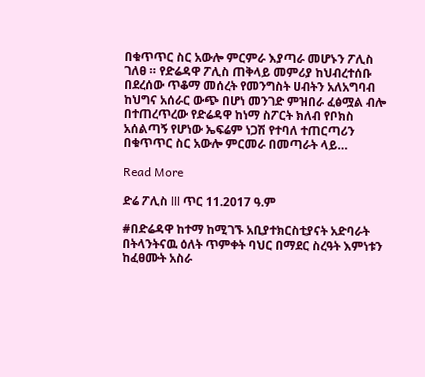በቁጥጥር ስር አውሎ ምርምራ እያጣራ መሆኑን ፖሊስ ገለፀ ። የድሬዳዋ ፖሊስ ጠቅላይ መምሪያ ከህብረተሰቡ በደረሰው ጥቆማ መሰረት የመንግስት ሀብትን አለአግባብ ከህግና አሰራር ውጭ በሆነ መንገድ ምዝበራ ፈፅሟል ብሎ በተጠረጥረው የድሬዳዋ ከነማ ስፖርት ክለብ የቦክስ አሰልጣኝ የሆነው ኤፍሬም ነጋሽ የተባለ ተጠርጣሪን በቁጥጥር ስር አውሎ ምርመራ በመጣራት ላይ…

Read More

ድሬ ፖሊስ lll ጥር 11.2017 ዓ.ም

#በድሬዳዋ ከተማ ከሚገኙ አቢያተክርስቲያናት አድባራት በትላንትናዉ ዕለት ጥምቀት ባህር በማደር ስረዓት እምነቱን ከፈፀሙት አስራ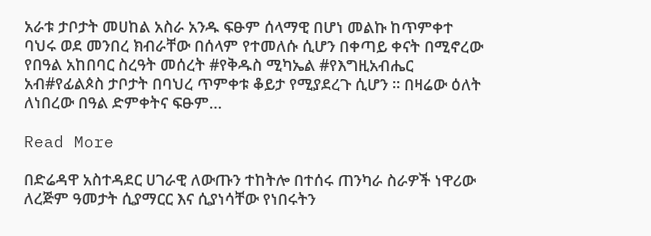አራቱ ታቦታት መሀከል አስራ አንዱ ፍፁም ሰላማዊ በሆነ መልኩ ከጥምቀተ ባህሩ ወደ መንበረ ክብራቸው በሰላም የተመለሱ ሲሆን በቀጣይ ቀናት በሚኖረው የበዓል አከበባር ስረዓት መሰረት #የቅዱስ ሚካኤል #የእግዚአብሔር አብ#የፊልጶስ ታቦታት በባህረ ጥምቀቱ ቆይታ የሚያደረጉ ሲሆን ። በዛሬው ዕለት ለነበረው በዓል ድምቀትና ፍፁም…

Read More

በድሬዳዋ አስተዳደር ሀገራዊ ለውጡን ተከትሎ በተሰሩ ጠንካራ ስራዎች ነዋሪው ለረጅም ዓመታት ሲያማርር እና ሲያነሳቸው የነበሩትን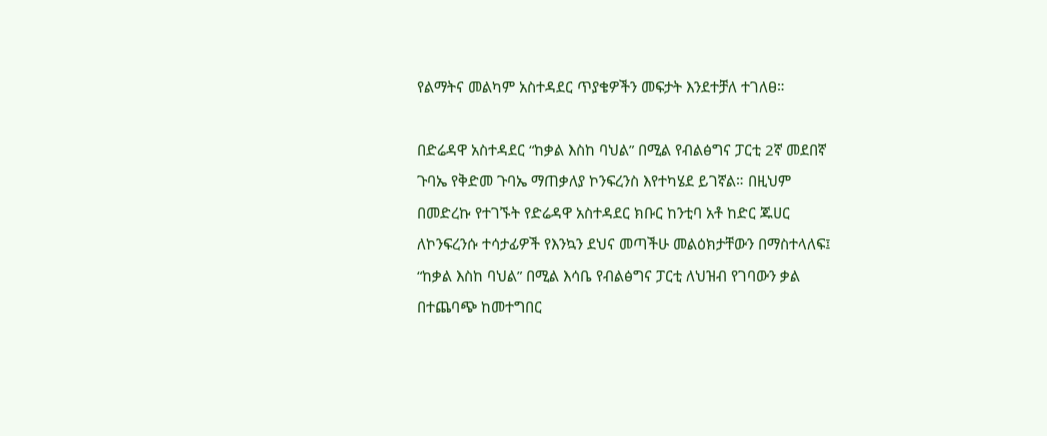የልማትና መልካም አስተዳደር ጥያቄዎችን መፍታት እንደተቻለ ተገለፀ።

በድሬዳዋ አስተዳደር “ከቃል እስከ ባህል” በሚል የብልፅግና ፓርቲ 2ኛ መደበኛ ጉባኤ የቅድመ ጉባኤ ማጠቃለያ ኮንፍረንስ እየተካሄደ ይገኛል። በዚህም በመድረኩ የተገኙት የድሬዳዋ አስተዳደር ክቡር ከንቲባ አቶ ከድር ጁሀር ለኮንፍረንሱ ተሳታፊዎች የእንኳን ደህና መጣችሁ መልዕክታቸውን በማስተላለፍ፤ “ከቃል እስከ ባህል” በሚል እሳቤ የብልፅግና ፓርቲ ለህዝብ የገባውን ቃል በተጨባጭ ከመተግበር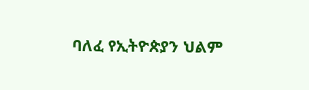ባለፈ የኢትዮጵያን ህልም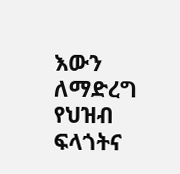እውን ለማድረግ የህዝብ ፍላጎትና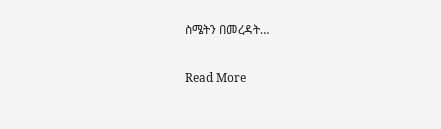ስሜትን በመረዳት…

Read More